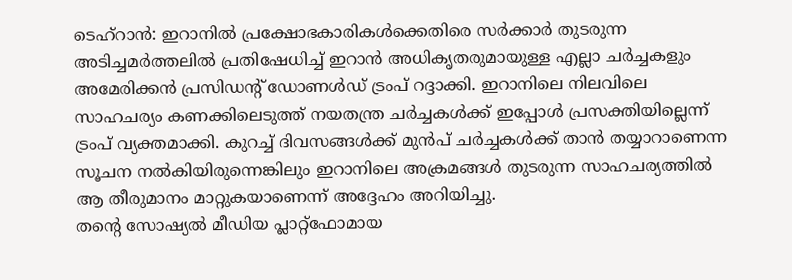ടെഹ്റാൻ: ഇറാനിൽ പ്രക്ഷോഭകാരികൾക്കെതിരെ സർക്കാർ തുടരുന്ന അടിച്ചമർത്തലിൽ പ്രതിഷേധിച്ച് ഇറാൻ അധികൃതരുമായുള്ള എല്ലാ ചർച്ചകളും അമേരിക്കൻ പ്രസിഡന്റ് ഡോണൾഡ് ട്രംപ് റദ്ദാക്കി. ഇറാനിലെ നിലവിലെ സാഹചര്യം കണക്കിലെടുത്ത് നയതന്ത്ര ചർച്ചകൾക്ക് ഇപ്പോൾ പ്രസക്തിയില്ലെന്ന് ട്രംപ് വ്യക്തമാക്കി. കുറച്ച് ദിവസങ്ങൾക്ക് മുൻപ് ചർച്ചകൾക്ക് താൻ തയ്യാറാണെന്ന സൂചന നൽകിയിരുന്നെങ്കിലും ഇറാനിലെ അക്രമങ്ങൾ തുടരുന്ന സാഹചര്യത്തിൽ ആ തീരുമാനം മാറ്റുകയാണെന്ന് അദ്ദേഹം അറിയിച്ചു.
തന്റെ സോഷ്യൽ മീഡിയ പ്ലാറ്റ്ഫോമായ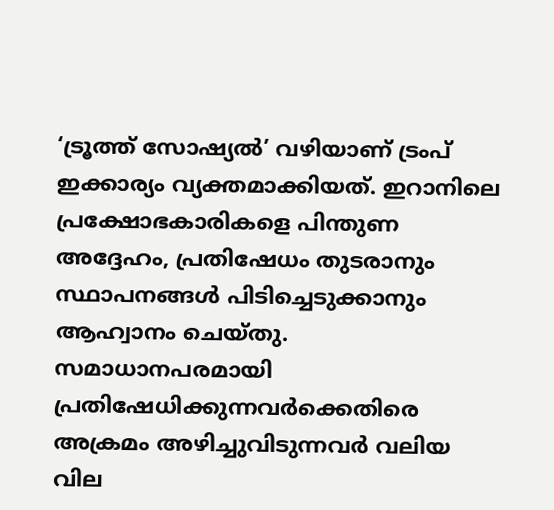‘ട്രൂത്ത് സോഷ്യൽ’ വഴിയാണ് ട്രംപ് ഇക്കാര്യം വ്യക്തമാക്കിയത്. ഇറാനിലെ പ്രക്ഷോഭകാരികളെ പിന്തുണ അദ്ദേഹം, പ്രതിഷേധം തുടരാനും സ്ഥാപനങ്ങൾ പിടിച്ചെടുക്കാനും ആഹ്വാനം ചെയ്തു. സമാധാനപരമായി പ്രതിഷേധിക്കുന്നവർക്കെതിരെ അക്രമം അഴിച്ചുവിടുന്നവർ വലിയ വില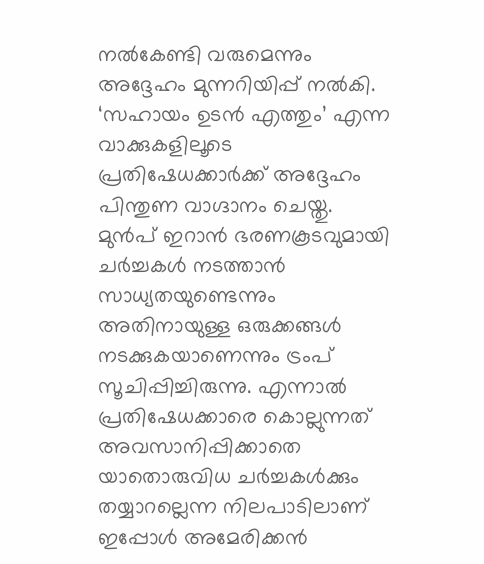നൽകേണ്ടി വരുമെന്നും അദ്ദേഹം മുന്നറിയിപ്പ് നൽകി. ‘സഹായം ഉടൻ എത്തും’ എന്ന വാക്കുകളിലൂടെ പ്രതിഷേധക്കാർക്ക് അദ്ദേഹം പിന്തുണ വാഗ്ദാനം ചെയ്തു.
മുൻപ് ഇറാൻ ഭരണകൂടവുമായി ചർച്ചകൾ നടത്താൻ സാധ്യതയുണ്ടെന്നും അതിനായുള്ള ഒരുക്കങ്ങൾ നടക്കുകയാണെന്നും ട്രംപ് സൂചിപ്പിച്ചിരുന്നു. എന്നാൽ പ്രതിഷേധക്കാരെ കൊല്ലുന്നത് അവസാനിപ്പിക്കാതെ യാതൊരുവിധ ചർച്ചകൾക്കും തയ്യാറല്ലെന്ന നിലപാടിലാണ് ഇപ്പോൾ അമേരിക്കൻ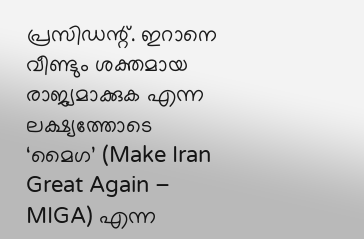പ്രസിഡന്റ്. ഇറാനെ വീണ്ടും ശക്തമായ രാജ്യമാക്കുക എന്ന ലക്ഷ്യത്തോടെ ‘മൈഗ’ (Make Iran Great Again – MIGA) എന്ന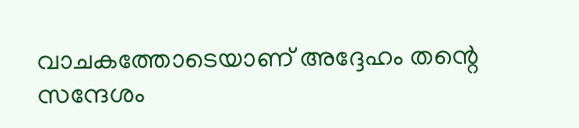വാചകത്തോടെയാണ് അദ്ദേഹം തന്റെ സന്ദേശം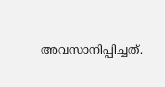അവസാനിപ്പിച്ചത്.